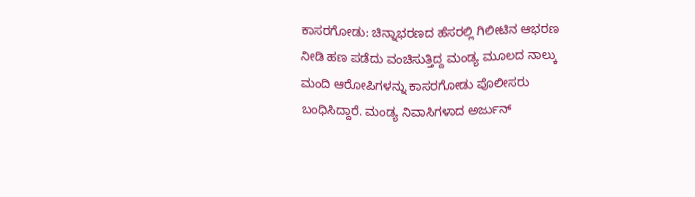ಕಾಸರಗೋಡು: ಚಿನ್ನಾಭರಣದ ಹೆಸರಲ್ಲಿ ಗಿಲೀಟಿನ ಆಭರಣ ನೀಡಿ ಹಣ ಪಡೆದು ವಂಚಿಸುತ್ತಿದ್ದ ಮಂಡ್ಯ ಮೂಲದ ನಾಲ್ಕು ಮಂದಿ ಆರೋಪಿಗಳನ್ನು ಕಾಸರಗೋಡು ಪೊಲೀಸರು ಬಂಧಿಸಿದ್ದಾರೆ. ಮಂಡ್ಯ ನಿವಾಸಿಗಳಾದ ಅರ್ಜುನ್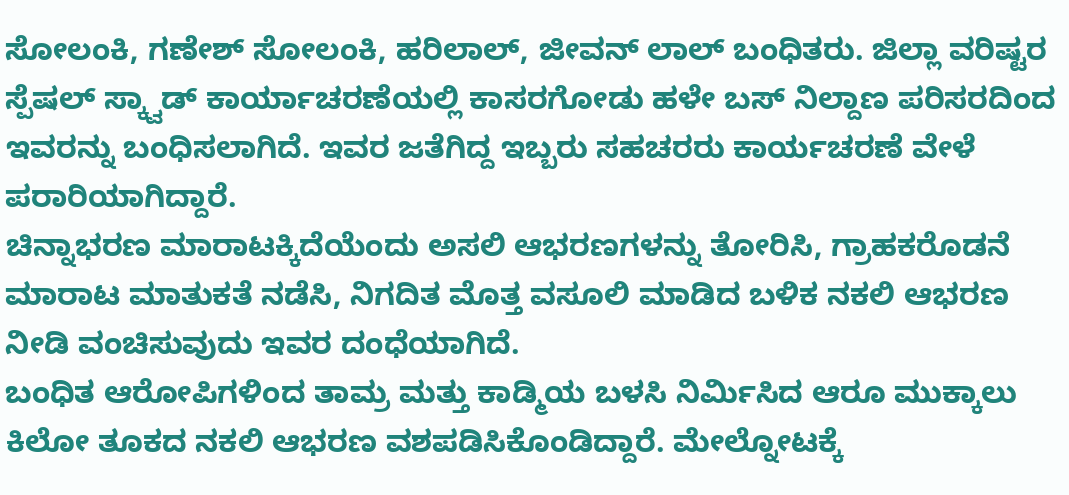ಸೋಲಂಕಿ, ಗಣೇಶ್ ಸೋಲಂಕಿ, ಹರಿಲಾಲ್, ಜೀವನ್ ಲಾಲ್ ಬಂಧಿತರು. ಜಿಲ್ಲಾ ವರಿಷ್ಟರ ಸ್ಪೆಷಲ್ ಸ್ಕ್ವಾಡ್ ಕಾರ್ಯಾಚರಣೆಯಲ್ಲಿ ಕಾಸರಗೋಡು ಹಳೇ ಬಸ್ ನಿಲ್ದಾಣ ಪರಿಸರದಿಂದ ಇವರನ್ನು ಬಂಧಿಸಲಾಗಿದೆ. ಇವರ ಜತೆಗಿದ್ದ ಇಬ್ಬರು ಸಹಚರರು ಕಾರ್ಯಚರಣೆ ವೇಳೆ ಪರಾರಿಯಾಗಿದ್ದಾರೆ.
ಚಿನ್ನಾಭರಣ ಮಾರಾಟಕ್ಕಿದೆಯೆಂದು ಅಸಲಿ ಆಭರಣಗಳನ್ನು ತೋರಿಸಿ, ಗ್ರಾಹಕರೊಡನೆ ಮಾರಾಟ ಮಾತುಕತೆ ನಡೆಸಿ, ನಿಗದಿತ ಮೊತ್ತ ವಸೂಲಿ ಮಾಡಿದ ಬಳಿಕ ನಕಲಿ ಆಭರಣ ನೀಡಿ ವಂಚಿಸುವುದು ಇವರ ದಂಧೆಯಾಗಿದೆ.
ಬಂಧಿತ ಆರೋಪಿಗಳಿಂದ ತಾಮ್ರ ಮತ್ತು ಕಾಡ್ಮಿಯ ಬಳಸಿ ನಿರ್ಮಿಸಿದ ಆರೂ ಮುಕ್ಕಾಲು ಕಿಲೋ ತೂಕದ ನಕಲಿ ಆಭರಣ ವಶಪಡಿಸಿಕೊಂಡಿದ್ದಾರೆ. ಮೇಲ್ನೋಟಕ್ಕೆ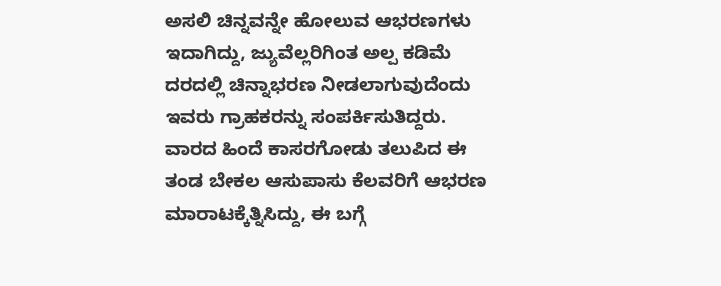ಅಸಲಿ ಚಿನ್ನವನ್ನೇ ಹೋಲುವ ಆಭರಣಗಳು ಇದಾಗಿದ್ದು, ಜ್ಯುವೆಲ್ಲರಿಗಿಂತ ಅಲ್ಪ ಕಡಿಮೆ ದರದಲ್ಲಿ ಚಿನ್ನಾಭರಣ ನೀಡಲಾಗುವುದೆಂದು ಇವರು ಗ್ರಾಹಕರನ್ನು ಸಂಪರ್ಕಿಸುತಿದ್ದರು.
ವಾರದ ಹಿಂದೆ ಕಾಸರಗೋಡು ತಲುಪಿದ ಈ ತಂಡ ಬೇಕಲ ಆಸುಪಾಸು ಕೆಲವರಿಗೆ ಆಭರಣ ಮಾರಾಟಕ್ಕೆತ್ನಿಸಿದ್ದು, ಈ ಬಗ್ಗೆ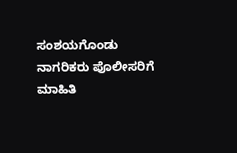ಸಂಶಯಗೊಂಡು ನಾಗರಿಕರು ಪೊಲೀಸರಿಗೆ ಮಾಹಿತಿ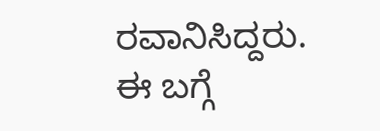ರವಾನಿಸಿದ್ದರು. ಈ ಬಗ್ಗೆ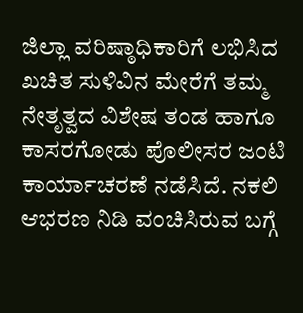ಜಿಲ್ಲಾ ವರಿಷ್ಠಾಧಿಕಾರಿಗೆ ಲಭಿಸಿದ ಖಚಿತ ಸುಳಿವಿನ ಮೇರೆಗೆ ತಮ್ಮ ನೇತೃತ್ವದ ವಿಶೇಷ ತಂಡ ಹಾಗೂ ಕಾಸರಗೋಡು ಪೊಲೀಸರ ಜಂಟಿ ಕಾರ್ಯಾಚರಣೆ ನಡೆಸಿದೆ. ನಕಲಿ ಆಭರಣ ನಿಡಿ ವಂಚಿಸಿರುವ ಬಗ್ಗೆ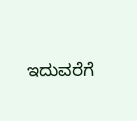ಇದುವರೆಗೆ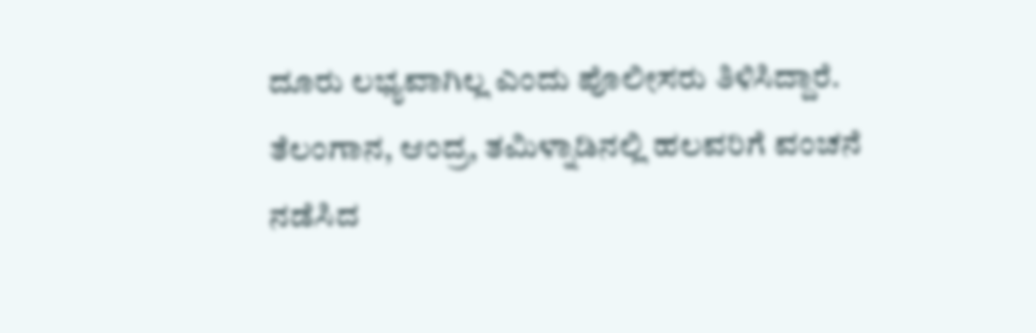ದೂರು ಲಭ್ಯವಾಗಿಲ್ಲ ಎಂದು ಪೊಲೀಸರು ತಿಳಿಸಿದ್ದಾರೆ. ತೆಲಂಗಾನ, ಆಂದ್ರ, ತಮಿಳ್ನಾಡಿನಲ್ಲಿ ಹಲವರಿಗೆ ವಂಚನೆ ನಡೆಸಿದ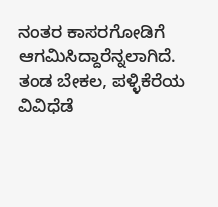ನಂತರ ಕಾಸರಗೋಡಿಗೆ ಆಗಮಿಸಿದ್ದಾರೆನ್ನಲಾಗಿದೆ. ತಂಡ ಬೇಕಲ, ಪಳ್ಳಿಕೆರೆಯ ವಿವಿಧೆಡೆ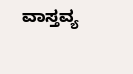ವಾಸ್ತವ್ಯ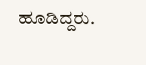ಹೂಡಿದ್ದರು.